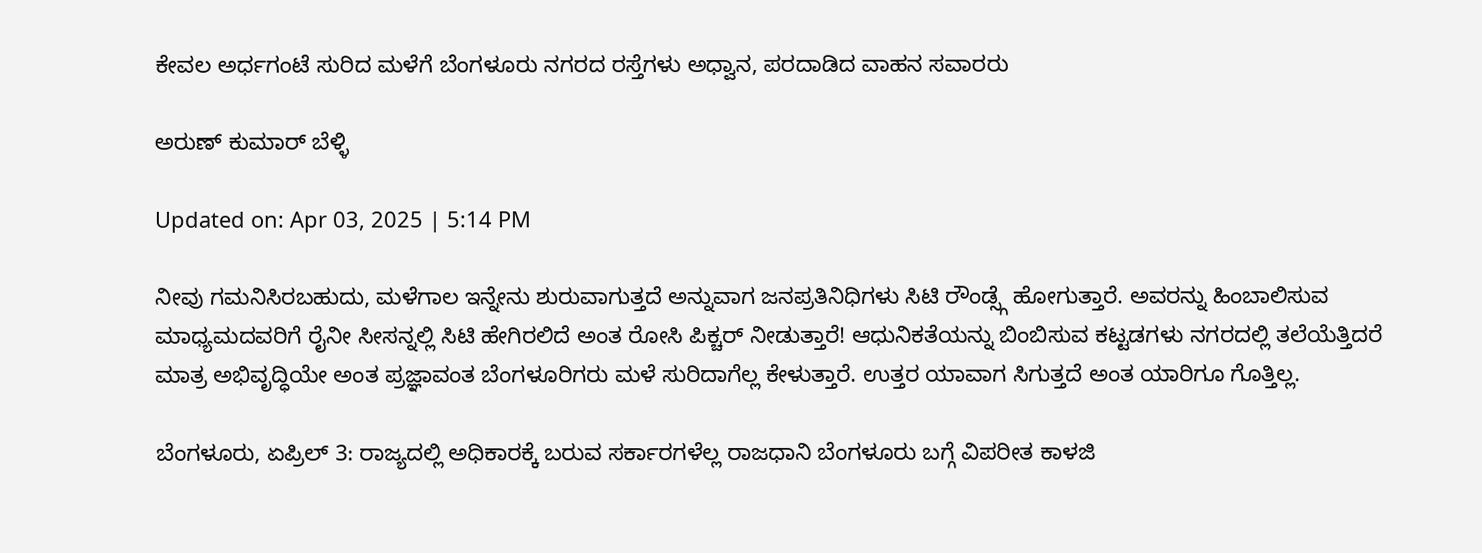ಕೇವಲ ಅರ್ಧಗಂಟೆ ಸುರಿದ ಮಳೆಗೆ ಬೆಂಗಳೂರು ನಗರದ ರಸ್ತೆಗಳು ಅಧ್ವಾನ, ಪರದಾಡಿದ ವಾಹನ ಸವಾರರು

ಅರುಣ್ ಕುಮಾರ್ ಬೆಳ್ಳಿ

Updated on: Apr 03, 2025 | 5:14 PM

ನೀವು ಗಮನಿಸಿರಬಹುದು, ಮಳೆಗಾಲ ಇನ್ನೇನು ಶುರುವಾಗುತ್ತದೆ ಅನ್ನುವಾಗ ಜನಪ್ರತಿನಿಧಿಗಳು ಸಿಟಿ ರೌಂಡ್ಸ್ಗೆ ಹೋಗುತ್ತಾರೆ. ಅವರನ್ನು ಹಿಂಬಾಲಿಸುವ ಮಾಧ್ಯಮದವರಿಗೆ ರೈನೀ ಸೀಸನ್ನಲ್ಲಿ ಸಿಟಿ ಹೇಗಿರಲಿದೆ ಅಂತ ರೋಸಿ ಪಿಕ್ಚರ್ ನೀಡುತ್ತಾರೆ! ಆಧುನಿಕತೆಯನ್ನು ಬಿಂಬಿಸುವ ಕಟ್ಟಡಗಳು ನಗರದಲ್ಲಿ ತಲೆಯೆತ್ತಿದರೆ ಮಾತ್ರ ಅಭಿವೃದ್ಧಿಯೇ ಅಂತ ಪ್ರಜ್ಞಾವಂತ ಬೆಂಗಳೂರಿಗರು ಮಳೆ ಸುರಿದಾಗೆಲ್ಲ ಕೇಳುತ್ತಾರೆ. ಉತ್ತರ ಯಾವಾಗ ಸಿಗುತ್ತದೆ ಅಂತ ಯಾರಿಗೂ ಗೊತ್ತಿಲ್ಲ.

ಬೆಂಗಳೂರು, ಏಪ್ರಿಲ್ 3: ರಾಜ್ಯದಲ್ಲಿ ಅಧಿಕಾರಕ್ಕೆ ಬರುವ ಸರ್ಕಾರಗಳೆಲ್ಲ ರಾಜಧಾನಿ ಬೆಂಗಳೂರು ಬಗ್ಗೆ ವಿಪರೀತ ಕಾಳಜಿ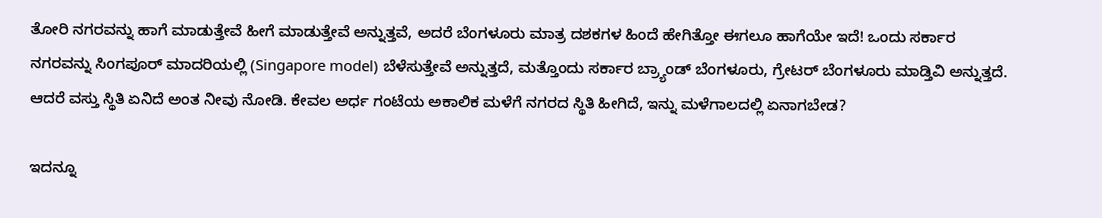ತೋರಿ ನಗರವನ್ನು ಹಾಗೆ ಮಾಡುತ್ತೇವೆ ಹೀಗೆ ಮಾಡುತ್ತೇವೆ ಅನ್ನುತ್ತವೆ, ಅದರೆ ಬೆಂಗಳೂರು ಮಾತ್ರ ದಶಕಗಳ ಹಿಂದೆ ಹೇಗಿತ್ತೋ ಈಗಲೂ ಹಾಗೆಯೇ ಇದೆ! ಒಂದು ಸರ್ಕಾರ ನಗರವನ್ನು ಸಿಂಗಪೂರ್ ಮಾದರಿಯಲ್ಲಿ (Singapore model) ಬೆಳೆಸುತ್ತೇವೆ ಅನ್ನುತ್ತದೆ, ಮತ್ತೊಂದು ಸರ್ಕಾರ ಬ್ರ್ಯಾಂಡ್ ಬೆಂಗಳೂರು, ಗ್ರೇಟರ್ ಬೆಂಗಳೂರು ಮಾಡ್ತಿವಿ ಅನ್ನುತ್ತದೆ. ಆದರೆ ವಸ್ತು ಸ್ಥಿತಿ ಏನಿದೆ ಅಂತ ನೀವು ನೋಡಿ. ಕೇವಲ ಅರ್ಧ ಗಂಟೆಯ ಅಕಾಲಿಕ ಮಳೆಗೆ ನಗರದ ಸ್ಥಿತಿ ಹೀಗಿದೆ, ಇನ್ನು ಮಳೆಗಾಲದಲ್ಲಿ ಏನಾಗಬೇಡ?

ಇದನ್ನೂ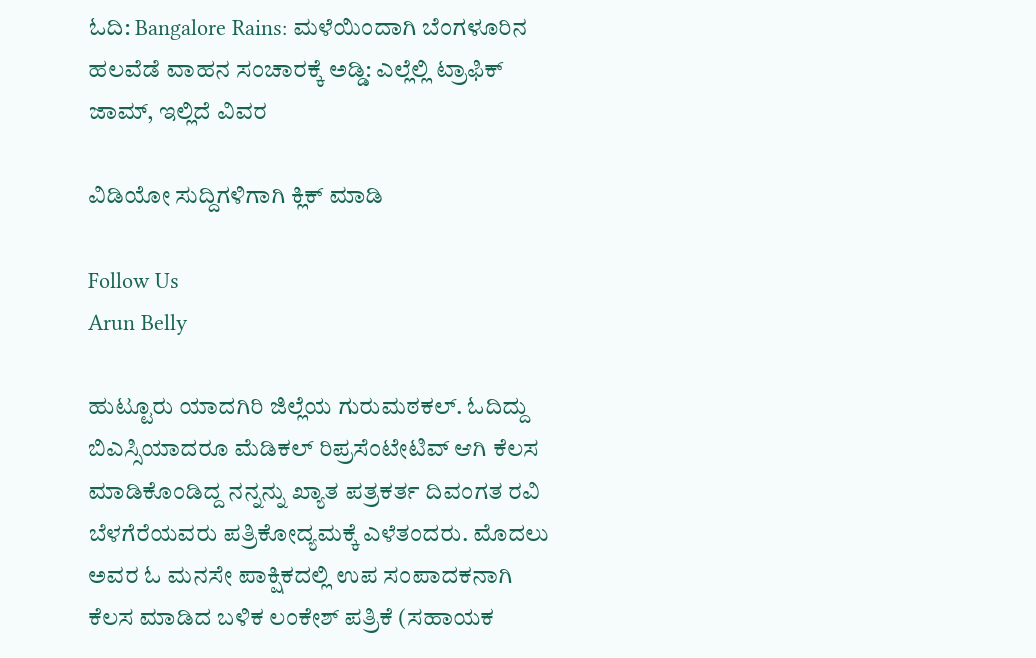ಓದಿ: Bangalore Rains: ಮಳೆಯಿಂದಾಗಿ ಬೆಂಗಳೂರಿನ ಹಲವೆಡೆ ವಾಹನ ಸಂಚಾರಕ್ಕೆ ಅಡ್ಡಿ: ಎಲ್ಲೆಲ್ಲಿ ಟ್ರಾಫಿಕ್ ಜಾಮ್, ಇಲ್ಲಿದೆ ವಿವರ

ವಿಡಿಯೋ ಸುದ್ದಿಗಳಿಗಾಗಿ ಕ್ಲಿಕ್ ಮಾಡಿ

Follow Us
Arun Belly

ಹುಟ್ಟೂರು ಯಾದಗಿರಿ ಜಿಲ್ಲೆಯ ಗುರುಮಠಕಲ್. ಓದಿದ್ದು ಬಿಎಸ್ಸಿಯಾದರೂ ಮೆಡಿಕಲ್ ರಿಪ್ರಸೆಂಟೇಟಿವ್ ಆಗಿ ಕೆಲಸ ಮಾಡಿಕೊಂಡಿದ್ದ ನನ್ನನ್ನು ಖ್ಯಾತ ಪತ್ರಕರ್ತ ದಿವಂಗತ ರವಿ ಬೆಳಗೆರೆಯವರು ಪತ್ರಿಕೋದ್ಯಮಕ್ಕೆ ಎಳೆತಂದರು. ಮೊದಲು ಅವರ ಓ ಮನಸೇ ಪಾಕ್ಷಿಕದಲ್ಲಿ ಉಪ ಸಂಪಾದಕನಾಗಿ ಕೆಲಸ ಮಾಡಿದ ಬಳಿಕ ಲಂಕೇಶ್ ಪತ್ರಿಕೆ (ಸಹಾಯಕ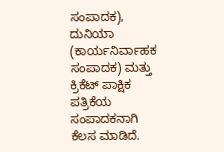ಸಂಪಾದಕ), ದುನಿಯಾ (ಕಾರ್ಯನಿರ್ವಾಹಕ ಸಂಪಾದಕ) ಮತ್ತು ಕ್ರಿಕೆಟ್ ಪಾಕ್ಷಿಕ ಪತ್ರಿಕೆಯ ಸಂಪಾದಕನಾಗಿ ಕೆಲಸ ಮಾಡಿದೆ.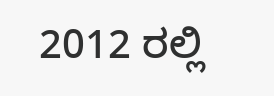2012 ರಲ್ಲಿ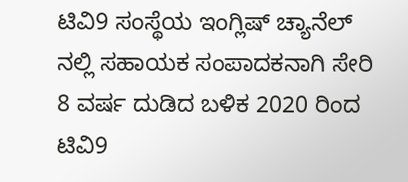ಟಿವಿ9 ಸಂಸ್ಥೆಯ ಇಂಗ್ಲಿಷ್ ಚ್ಯಾನೆಲ್ ನಲ್ಲಿ ಸಹಾಯಕ ಸಂಪಾದಕನಾಗಿ ಸೇರಿ 8 ವರ್ಷ ದುಡಿದ ಬಳಿಕ 2020 ರಿಂದ ಟಿವಿ9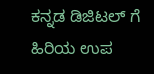ಕನ್ನಡ ಡಿಜಿಟಲ್ ಗೆ ಹಿರಿಯ ಉಪ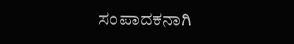ಸಂಪಾದಕನಾಗಿ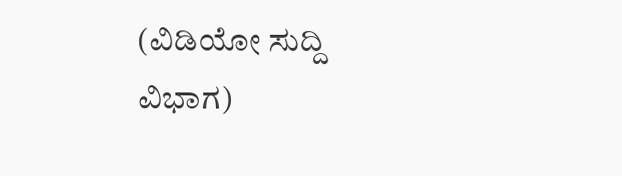(ವಿಡಿಯೋ ಸುದ್ದಿ ವಿಭಾಗ)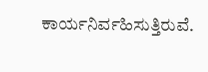ಕಾರ್ಯನಿರ್ವಹಿಸುತ್ತಿರುವೆ.